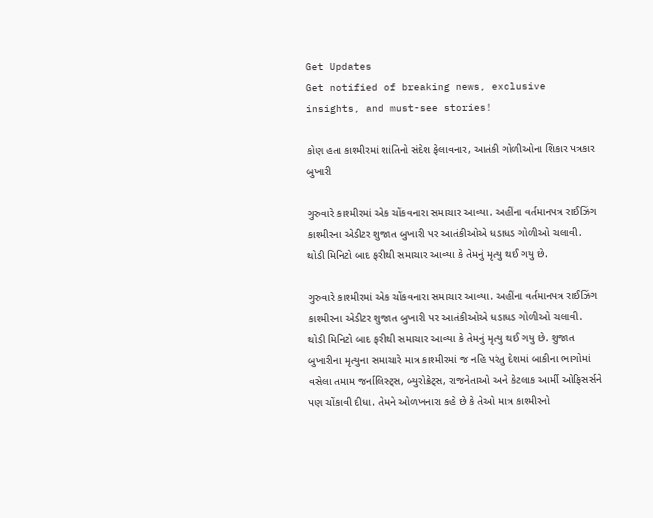Get Updates
Get notified of breaking news, exclusive insights, and must-see stories!

કોણ હતા કાશ્મીરમાં શાંતિનો સંદેશ ફેલાવનાર, આતંકી ગોળીઓના શિકાર પત્રકાર બુખારી

ગુરુવારે કાશ્મીરમાં એક ચોંકવનારા સમાચાર આવ્યા. અહીંના વર્તમાનપત્ર રાઈઝિંગ કાશ્મીરના એડીટર શુજાત બુખારી પર આતંકીઓએ ધડાધડ ગોળીઓ ચલાવી. થોડી મિનિટો બાદ ફરીથી સમાચાર આવ્યા કે તેમનું મૃત્યુ થઈ ગયુ છે.

ગુરુવારે કાશ્મીરમાં એક ચોંકવનારા સમાચાર આવ્યા. અહીંના વર્તમાનપત્ર રાઈઝિંગ કાશ્મીરના એડીટર શુજાત બુખારી પર આતંકીઓએ ધડાધડ ગોળીઓ ચલાવી. થોડી મિનિટો બાદ ફરીથી સમાચાર આવ્યા કે તેમનું મૃત્યુ થઈ ગયુ છે. શુજાત બુખારીના મૃત્યુના સમાચારે માત્ર કાશ્મીરમાં જ નહિ પરંતુ દેશમાં બાકીના ભાગોમાં વસેલા તમામ જર્નાલિસ્ટ્સ, બ્યુરોક્રેટ્સ, રાજનેતાઓ અને કેટલાક આર્મી ઓફિસર્સને પણ ચોંકાવી દીધા. તેમને ઓળખનારા કહે છે કે તેઓ માત્ર કાશ્મીરનો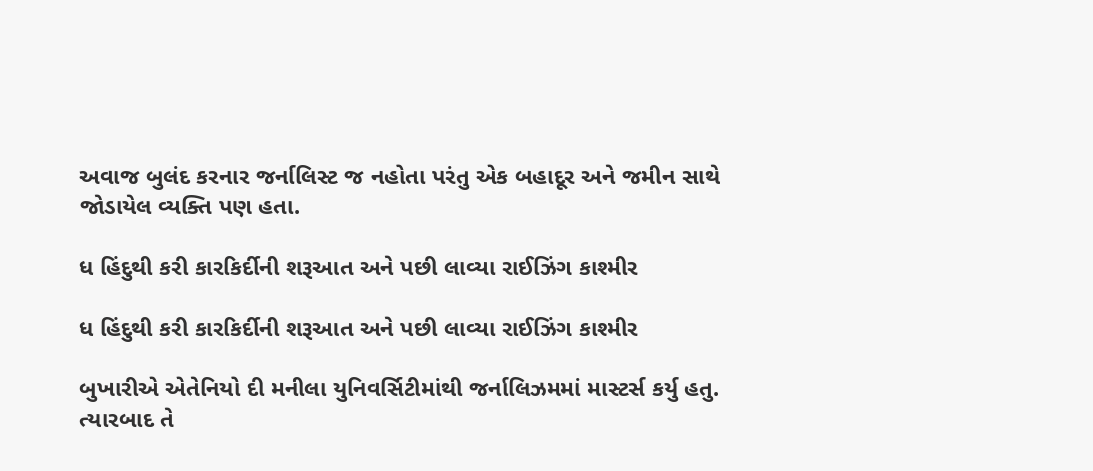અવાજ બુલંદ કરનાર જર્નાલિસ્ટ જ નહોતા પરંતુ એક બહાદૂર અને જમીન સાથે જોડાયેલ વ્યક્તિ પણ હતા.

ધ હિંદુથી કરી કારકિર્દીની શરૂઆત અને પછી લાવ્યા રાઈઝિંગ કાશ્મીર

ધ હિંદુથી કરી કારકિર્દીની શરૂઆત અને પછી લાવ્યા રાઈઝિંગ કાશ્મીર

બુખારીએ એતેનિયો દી મનીલા યુનિવર્સિટીમાંથી જર્નાલિઝમમાં માસ્ટર્સ કર્યુ હતુ. ત્યારબાદ તે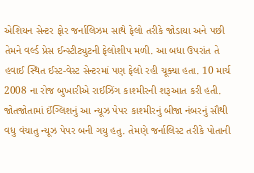એશિયન સેન્ટર ફોર જર્નાલિઝમ સાથે ફેલો તરીકે જોડાયા અને પછી તેમને વર્લ્ડ પ્રેસ ઈન્સ્ટીટ્યુટની ફેલોશીપ મળી. આ બધા ઉપરાંત તે હવાઈ સ્થિત ઈસ્ટ-વેસ્ટ સેન્ટરમાં પણ ફેલો રહી ચૂક્યા હતા. 10 માર્ચ 2008 ના રોજ બુખારીએ રાઈઝિંગ કાશ્મીરની શરૂઆત કરી હતી. જોતજોતામાં ઈંગ્લિશનું આ ન્યૂઝ પેપર કાશ્મીરનું બીજા નંબરનું સૌથી વધુ વંચાતુ ન્યૂઝ પેપર બની ગયુ હતુ. તેમણે જર્નાલિસ્ટ તરીકે પોતાની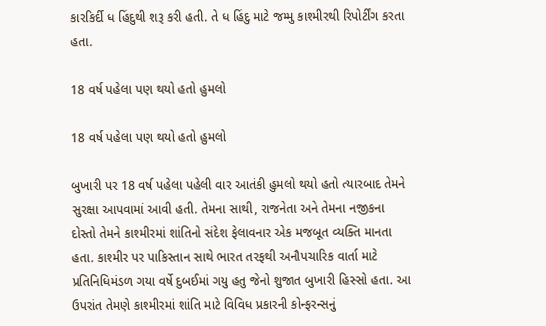કારકિર્દી ધ હિંદુથી શરૂ કરી હતી. તે ધ હિંદુ માટે જમ્મુ કાશ્મીરથી રિપોર્ટીંગ કરતા હતા.

18 વર્ષ પહેલા પણ થયો હતો હુમલો

18 વર્ષ પહેલા પણ થયો હતો હુમલો

બુખારી પર 18 વર્ષ પહેલા પહેલી વાર આતંકી હુમલો થયો હતો ત્યારબાદ તેમને સુરક્ષા આપવામાં આવી હતી. તેમના સાથી, રાજનેતા અને તેમના નજીકના દોસ્તો તેમને કાશ્મીરમાં શાંતિનો સંદેશ ફેલાવનાર એક મજબૂત વ્યક્તિ માનતા હતા. કાશ્મીર પર પાકિસ્તાન સાથે ભારત તરફથી અનૌપચારિક વાર્તા માટે પ્રતિનિધિમંડળ ગયા વર્ષે દુબઈમાં ગયુ હતુ જેનો શુજાત બુખારી હિસ્સો હતા. આ ઉપરાંત તેમણે કાશ્મીરમાં શાંતિ માટે વિવિધ પ્રકારની કોન્ફરન્સનું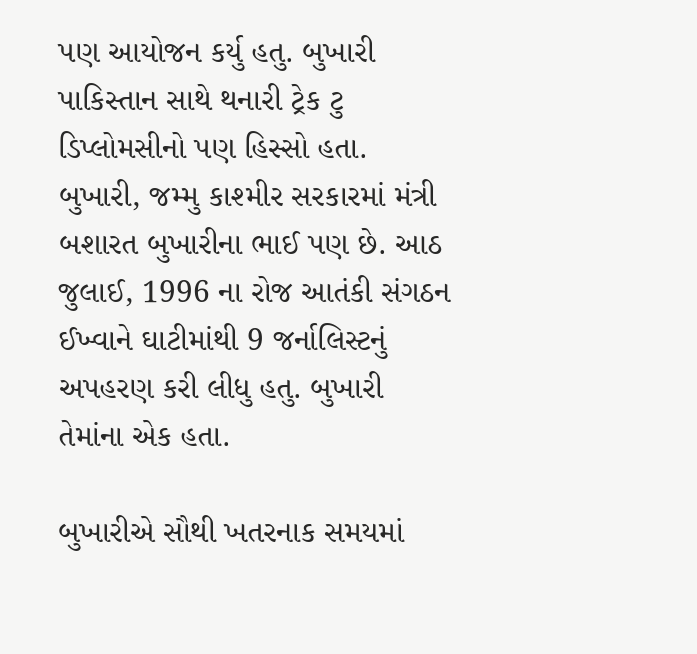પણ આયોજન કર્યુ હતુ. બુખારી પાકિસ્તાન સાથે થનારી ટ્રેક ટુ ડિપ્લોમસીનો પણ હિસ્સો હતા. બુખારી, જમ્મુ કાશ્મીર સરકારમાં મંત્રી બશારત બુખારીના ભાઈ પણ છે. આઠ જુલાઈ, 1996 ના રોજ આતંકી સંગઠન ઈખ્વાને ઘાટીમાંથી 9 જર્નાલિસ્ટનું અપહરણ કરી લીધુ હતુ. બુખારી તેમાંના એક હતા.

બુખારીએ સૌથી ખતરનાક સમયમાં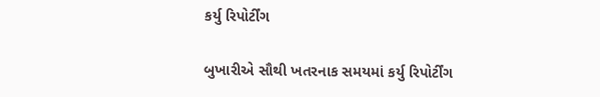કર્યુ રિપોર્ટીંગ

બુખારીએ સૌથી ખતરનાક સમયમાં કર્યુ રિપોર્ટીંગ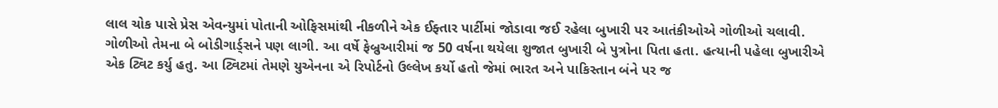લાલ ચોક પાસે પ્રેસ એવન્યુમાં પોતાની ઓફિસમાંથી નીકળીને એક ઈફ્તાર પાર્ટીમાં જોડાવા જઈ રહેલા બુખારી પર આતંકીઓએ ગોળીઓ ચલાવી. ગોળીઓ તેમના બે બોડીગાર્ડ્સને પણ લાગી. આ વર્ષે ફેબ્રુઆરીમાં જ 50 વર્ષના થયેલા શુજાત બુખારી બે પુત્રોના પિતા હતા. હત્યાની પહેલા બુખારીએ એક ટ્વિટ કર્યુ હતુ. આ ટ્વિટમાં તેમણે યુએનના એ રિપોર્ટનો ઉલ્લેખ કર્યો હતો જેમાં ભારત અને પાકિસ્તાન બંને પર જ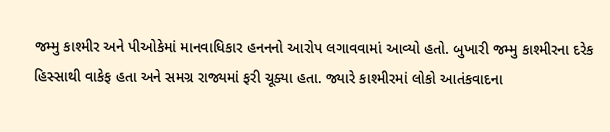જમ્મુ કાશ્મીર અને પીઓકેમાં માનવાધિકાર હનનનો આરોપ લગાવવામાં આવ્યો હતો. બુખારી જમ્મુ કાશ્મીરના દરેક હિસ્સાથી વાકેફ હતા અને સમગ્ર રાજ્યમાં ફરી ચૂક્યા હતા. જ્યારે કાશ્મીરમાં લોકો આતંકવાદના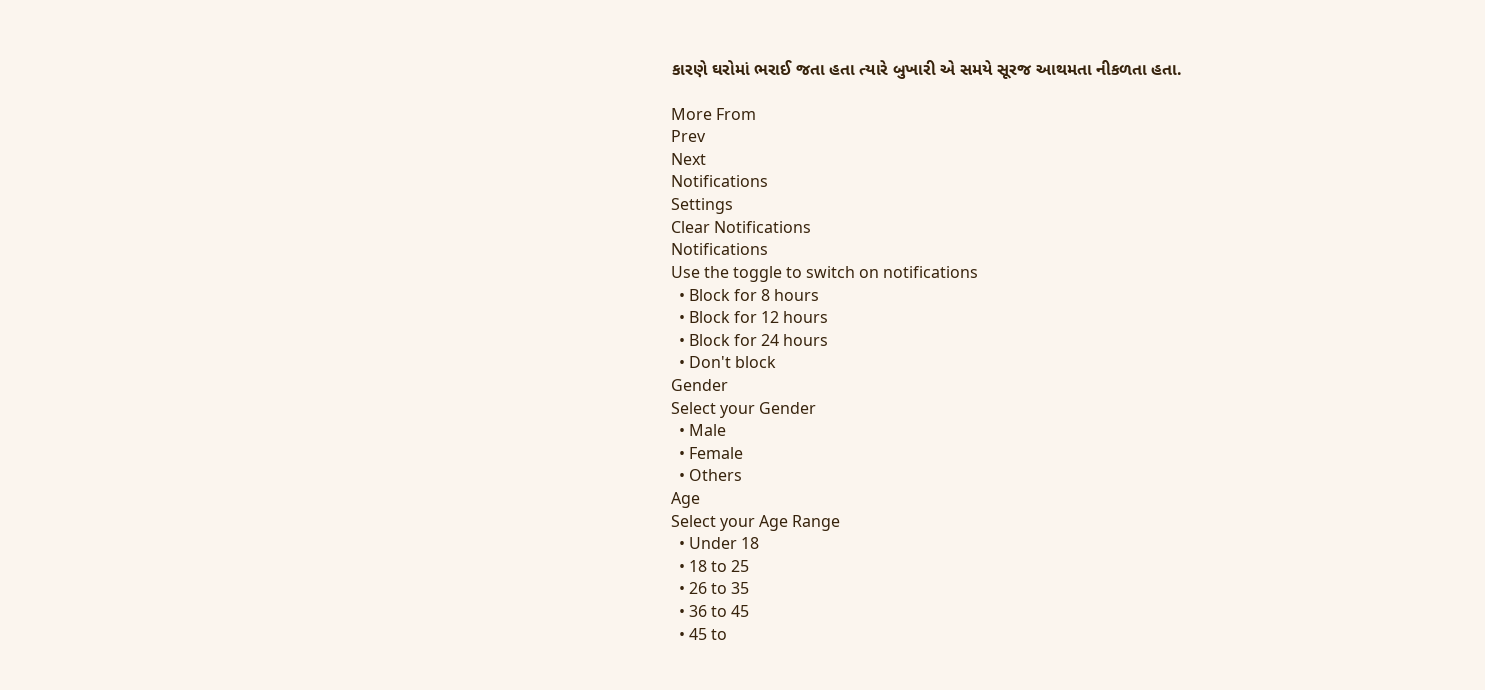કારણે ઘરોમાં ભરાઈ જતા હતા ત્યારે બુખારી એ સમયે સૂરજ આથમતા નીકળતા હતા.

More From
Prev
Next
Notifications
Settings
Clear Notifications
Notifications
Use the toggle to switch on notifications
  • Block for 8 hours
  • Block for 12 hours
  • Block for 24 hours
  • Don't block
Gender
Select your Gender
  • Male
  • Female
  • Others
Age
Select your Age Range
  • Under 18
  • 18 to 25
  • 26 to 35
  • 36 to 45
  • 45 to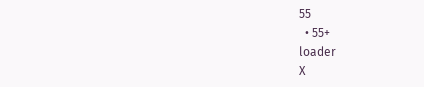55
  • 55+
loader
X